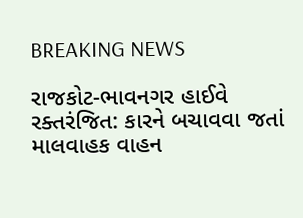BREAKING NEWS

રાજકોટ-ભાવનગર હાઈવે રક્તરંજિત: કારને બચાવવા જતાં માલવાહક વાહન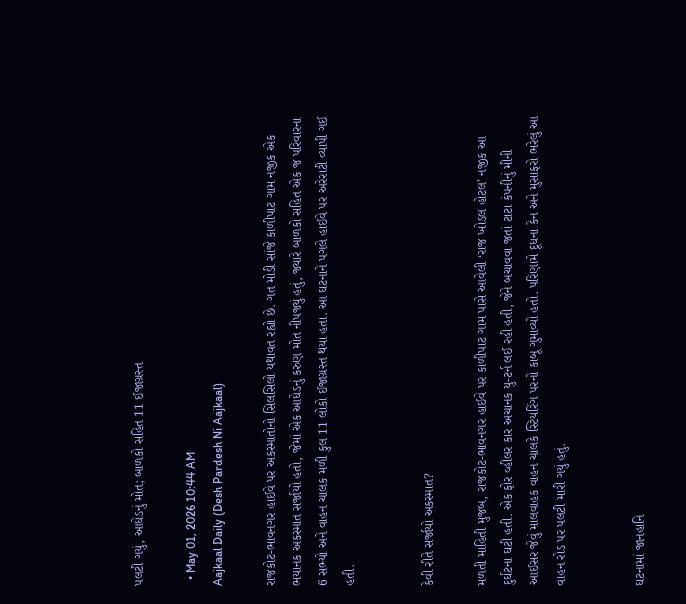પલટી ગયું, આધેડનું મોત; બાળકો સહિત 11 ઈજાગ્રસ્ત

  • May 01, 2026 10:44 AM
Aajkaal Daily (Desh Pardesh Ni Aajkaal)

રાજકોટ-ભાવનગર હાઈવે પર અકસ્માતોનો સિલસિલો યથાવત રહ્યો છે. ગત મોડી સાંજે કાળીપાટ ગામ નજીક એક ભયાનક અકસ્માત સર્જાયો હતો, જેમાં એક આધેડનું કરુણ મોત નીપજ્યું હતું, જ્યારે બાળકો સહિત એક જ પરિવારના 6 સભ્યો અને વાહન ચાલક મળી કુલ 11 લોકો ઈજાગ્રસ્ત થયા હતા. આ ઘટનાને પગલે હાઈવે પર અરેરાટી વ્યાપી ગઈ હતી.


કેવી રીતે સર્જાયો અકસ્માત?

મળતી માહિતી મુજબ, રાજકોટ-ભાવનગર હાઈવે પર કાળીપાટ ગામ પાસે આવેલી ‘રાજ ખોડલ હોટલ’ નજીક આ દુર્ઘટના ઘટી હતી. એક ફોર વ્હીલર કાર અચાનક યુ-ટર્ન લઈ રહી હતી, જેને બચાવવા જતાં ટાટા કંપનીનું મીની આઈસર જેવું માલવાહક વાહન ચાલકે સ્ટિયરિંગ પરનો કાબૂ ગુમાવ્યો હતો. પરિણામે દૂધના કેન અને મુસાફરો ભરેલું આ વાહન રોડ પર પલટી મારી ગયું હતું.


ઘટનામાં જાનહાનિ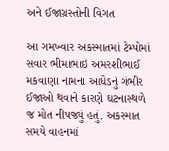અને ઈજાગ્રસ્તોની વિગત

આ ગમખ્વાર અકસ્માતમાં ટેમ્પોમાં સવાર ભીમાભાઇ અમરશીભાઈ મકવાણા નામના આધેડનું ગંભીર ઈજાઓ થવાને કારણે ઘટનાસ્થળે જ મોત નીપજ્યું હતું. અકસ્માત સમયે વાહનમાં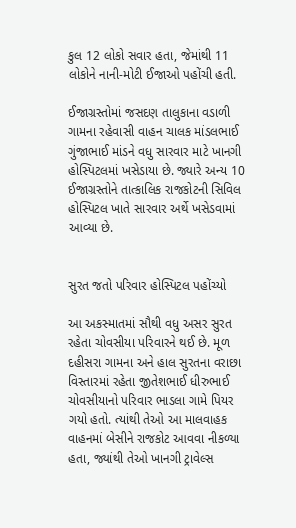કુલ 12 લોકો સવાર હતા, જેમાંથી 11 લોકોને નાની-મોટી ઈજાઓ પહોંચી હતી.

ઈજાગ્રસ્તોમાં જસદણ તાલુકાના વડાળી ગામના રહેવાસી વાહન ચાલક માંડલભાઈ ગુંજાભાઈ માંડને વધુ સારવાર માટે ખાનગી હોસ્પિટલમાં ખસેડાયા છે. જ્યારે અન્ય 10 ઈજાગ્રસ્તોને તાત્કાલિક રાજકોટની સિવિલ હોસ્પિટલ ખાતે સારવાર અર્થે ખસેડવામાં આવ્યા છે.


સુરત જતો પરિવાર હોસ્પિટલ પહોંચ્યો

આ અકસ્માતમાં સૌથી વધુ અસર સુરત રહેતા ચોવસીયા પરિવારને થઈ છે. મૂળ દહીસરા ગામના અને હાલ સુરતના વરાછા વિસ્તારમાં રહેતા જીતેશભાઈ ધીરુભાઈ ચોવસીયાનો પરિવાર ભાડલા ગામે પિયર ગયો હતો. ત્યાંથી તેઓ આ માલવાહક વાહનમાં બેસીને રાજકોટ આવવા નીકળ્યા હતા, જ્યાંથી તેઓ ખાનગી ટ્રાવેલ્સ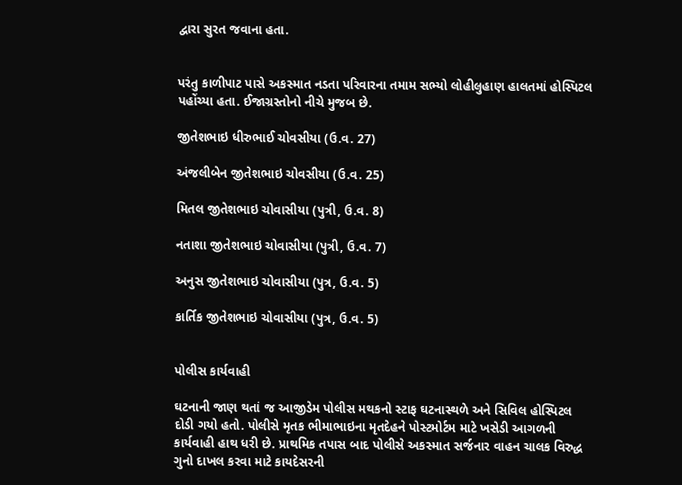દ્વારા સુરત જવાના હતા.


પરંતુ કાળીપાટ પાસે અકસ્માત નડતા પરિવારના તમામ સભ્યો લોહીલુહાણ હાલતમાં હોસ્પિટલ પહોંચ્યા હતા. ઈજાગ્રસ્તોનો નીચે મુજબ છે.

જીતેશભાઇ ધીરુભાઈ ચોવસીયા (ઉ.વ. 27)

અંજલીબેન જીતેશભાઇ ચોવસીયા (ઉ.વ. 25)

મિતલ જીતેશભાઇ ચોવાસીયા (પુત્રી, ઉ.વ. 8)

નતાશા જીતેશભાઇ ચોવાસીયા (પુત્રી, ઉ.વ. 7)

અનુસ જીતેશભાઇ ચોવાસીયા (પુત્ર, ઉ.વ. 5)

કાર્તિક જીતેશભાઇ ચોવાસીયા (પુત્ર, ઉ.વ. 5)


પોલીસ કાર્યવાહી

ઘટનાની જાણ થતાં જ આજીડેમ પોલીસ મથકનો સ્ટાફ ઘટનાસ્થળે અને સિવિલ હોસ્પિટલ દોડી ગયો હતો. પોલીસે મૃતક ભીમાભાઇના મૃતદેહને પોસ્ટમોર્ટમ માટે ખસેડી આગળની કાર્યવાહી હાથ ધરી છે. પ્રાથમિક તપાસ બાદ પોલીસે અકસ્માત સર્જનાર વાહન ચાલક વિરુદ્ધ ગુનો દાખલ કરવા માટે કાયદેસરની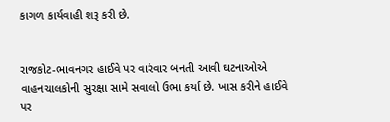કાગળ કાર્યવાહી શરૂ કરી છે.


રાજકોટ-ભાવનગર હાઈવે પર વારંવાર બનતી આવી ઘટનાઓએ વાહનચાલકોની સુરક્ષા સામે સવાલો ઉભા કર્યા છે. ખાસ કરીને હાઈવે પર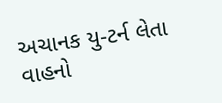અચાનક યુ-ટર્ન લેતા વાહનો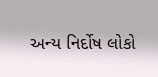અન્ય નિર્દોષ લોકો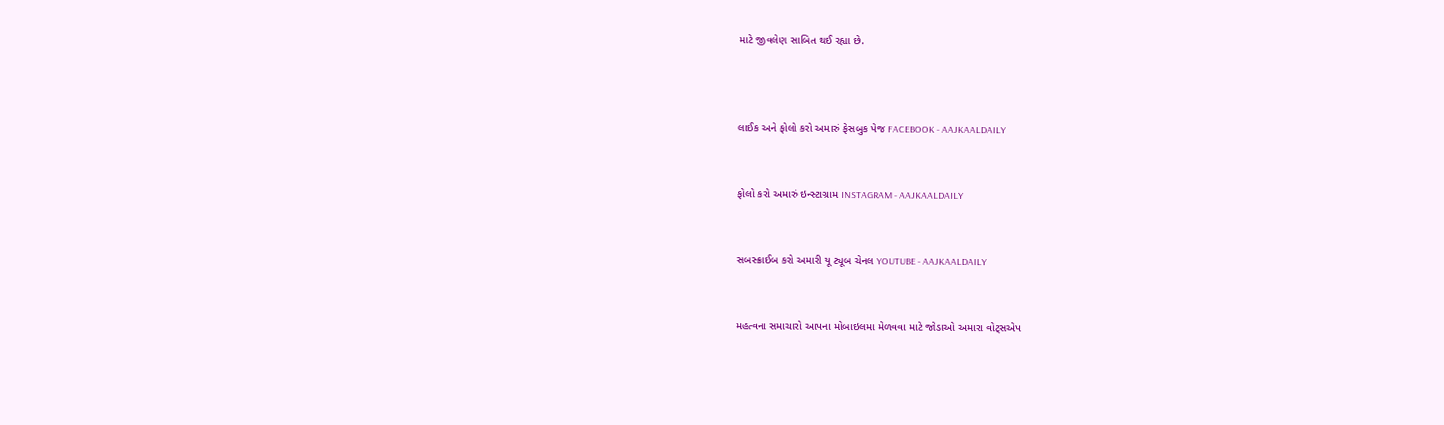માટે જીવલેણ સાબિત થઈ રહ્યા છે.



લાઈક અને ફોલો કરો અમારું ફેસબુક પેજ FACEBOOK - AAJKAALDAILY


ફોલો કરો અમારું ઇન્સ્ટાગ્રામ INSTAGRAM - AAJKAALDAILY


સબસ્ક્રાઈબ કરો અમારી યૂ ટ્યૂબ ચેનલ YOUTUBE - AAJKAALDAILY


મહત્વના સમાચારો આપના મોબાઇલમા મેળવવા માટે જોડાઓ અમારા વોટ્સએપ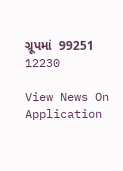ગ્રૂપમાં  99251 12230

View News On Application